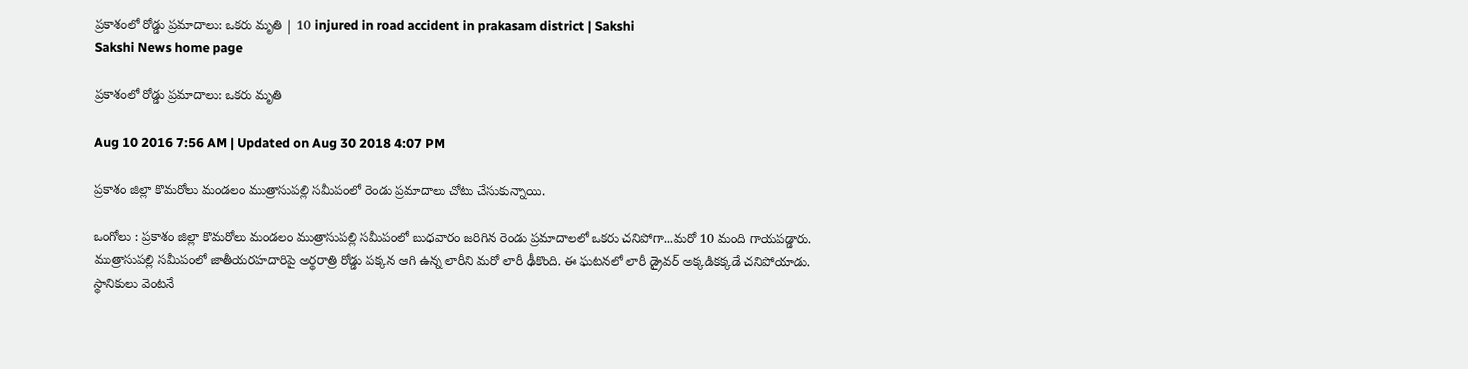ప్రకాశంలో రోడ్డు ప్రమాదాలు: ఒకరు మృతి | 10 injured in road accident in prakasam district | Sakshi
Sakshi News home page

ప్రకాశంలో రోడ్డు ప్రమాదాలు: ఒకరు మృతి

Aug 10 2016 7:56 AM | Updated on Aug 30 2018 4:07 PM

ప్రకాశం జిల్లా కొమరోలు మండలం ముత్రాసుపల్లి సమీపంలో రెండు ప్రమాదాలు చోటు చేసుకున్నాయి.

ఒంగోలు : ప్రకాశం జిల్లా కొమరోలు మండలం ముత్రాసుపల్లి సమీపంలో బుధవారం జరిగిన రెండు ప్రమాదాలలో ఒకరు చనిపోగా...మరో 10 మంది గాయపడ్డారు. ముత్రాసుపల్లి సమీపంలో జాతీయరహదారిపై అర్థరాత్రి రోడ్డు పక్కన ఆగి ఉన్న లారీని మరో లారీ ఢీకొంది. ఈ ఘటనలో లారీ డ్రైవర్ అక్కడికక్కడే చనిపోయాడు. స్థానికులు వెంటనే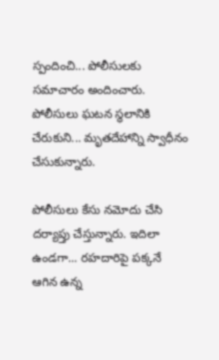స్పందించి... పోలీసులకు సమాచారం అందించారు. పోలీసులు ఘటన స్థలానికి చేరుకుని... మృతదేహాన్ని స్వాధీనం చేసుకున్నారు.

పోలీసులు కేసు నమోదు చేసి దర్యాప్తు చేస్తున్నారు. ఇదిలా ఉండగా... రహదారిపై పక్కనే ఆగిన ఉన్న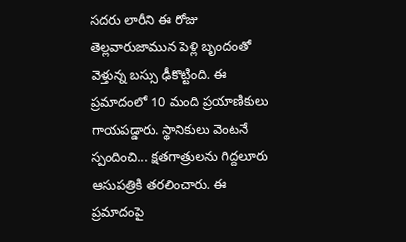సదరు లారీని ఈ రోజు తెల్లవారుజామున పెళ్లి బృందంతో వెళ్తున్న బస్సు ఢీకొట్టింది. ఈ ప్రమాదంలో 10 మంది ప్రయాణికులు గాయపడ్డారు. స్థానికులు వెంటనే స్పందించి... క్షతగాత్రులను గిద్దలూరు ఆసుపత్రికి తరలించారు. ఈ ప్రమాదంపై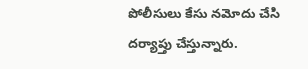పోలీసులు కేసు నమోదు చేసి దర్యాప్తు చేస్తున్నారు.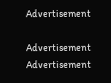Advertisement

Advertisement
Advertisement